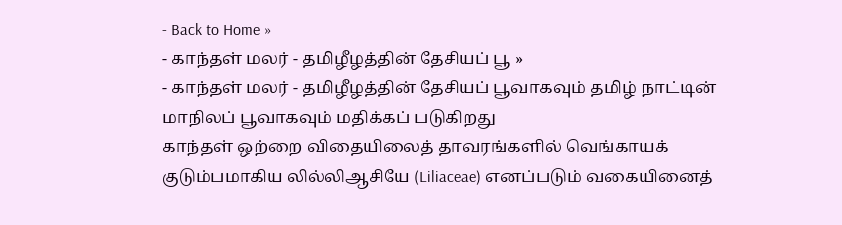- Back to Home »
- காந்தள் மலர் - தமிழீழத்தின் தேசியப் பூ »
- காந்தள் மலர் - தமிழீழத்தின் தேசியப் பூவாகவும் தமிழ் நாட்டின் மாநிலப் பூவாகவும் மதிக்கப் படுகிறது
காந்தள் ஒற்றை விதையிலைத் தாவரங்களில் வெங்காயக் குடும்பமாகிய லில்லிஆசியே (Liliaceae) எனப்படும் வகையினைத்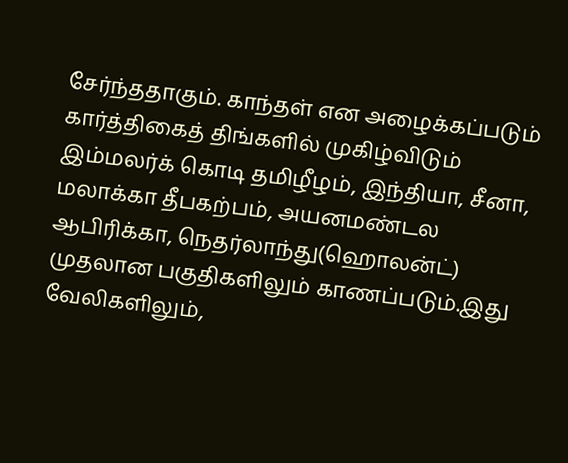சேர்ந்ததாகும். காந்தள் என அழைக்கப்படும் கார்த்திகைத் திங்களில் முகிழ்விடும் இம்மலர்க் கொடி தமிழீழம், இந்தியா, சீனா, மலாக்கா தீபகற்பம், அயனமண்டல ஆபிரிக்கா, நெதர்லாந்து(ஹொலன்ட்) முதலான பகுதிகளிலும் காணப்படும்.இது வேலிகளிலும்,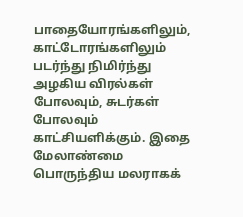பாதையோரங்களிலும், காட்டோரங்களிலும் படர்ந்து நிமிர்ந்து அழகிய விரல்கள் போலவும், சுடர்கள் போலவும் காட்சியளிக்கும். இதை மேலாண்மை பொருந்திய மலராகக்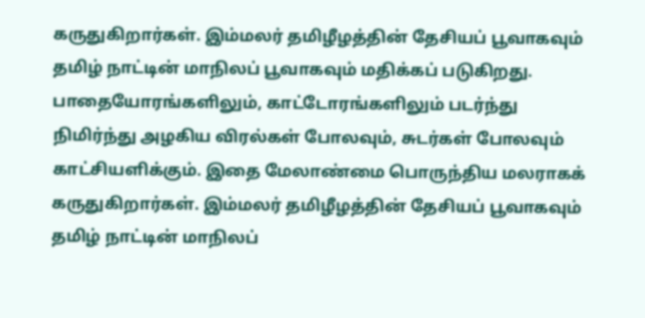கருதுகிறார்கள். இம்மலர் தமிழீழத்தின் தேசியப் பூவாகவும் தமிழ் நாட்டின் மாநிலப் பூவாகவும் மதிக்கப் படுகிறது.
பாதையோரங்களிலும், காட்டோரங்களிலும் படர்ந்து நிமிர்ந்து அழகிய விரல்கள் போலவும், சுடர்கள் போலவும் காட்சியளிக்கும். இதை மேலாண்மை பொருந்திய மலராகக் கருதுகிறார்கள். இம்மலர் தமிழீழத்தின் தேசியப் பூவாகவும் தமிழ் நாட்டின் மாநிலப்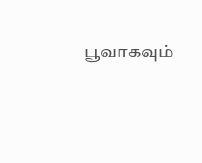பூவாகவும்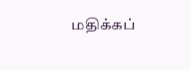மதிக்கப்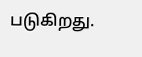படுகிறது.